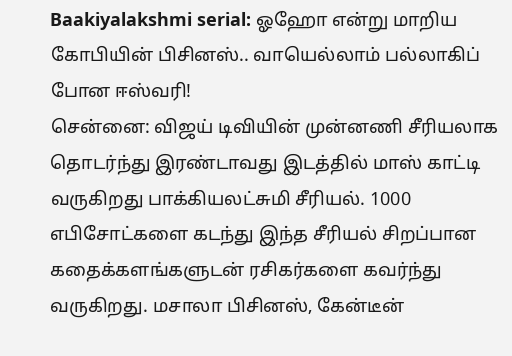Baakiyalakshmi serial: ஓஹோ என்று மாறிய கோபியின் பிசினஸ்.. வாயெல்லாம் பல்லாகிப் போன ஈஸ்வரி!
சென்னை: விஜய் டிவியின் முன்னணி சீரியலாக தொடர்ந்து இரண்டாவது இடத்தில் மாஸ் காட்டி வருகிறது பாக்கியலட்சுமி சீரியல். 1000 எபிசோட்களை கடந்து இந்த சீரியல் சிறப்பான கதைக்களங்களுடன் ரசிகர்களை கவர்ந்து வருகிறது. மசாலா பிசினஸ், கேன்டீன்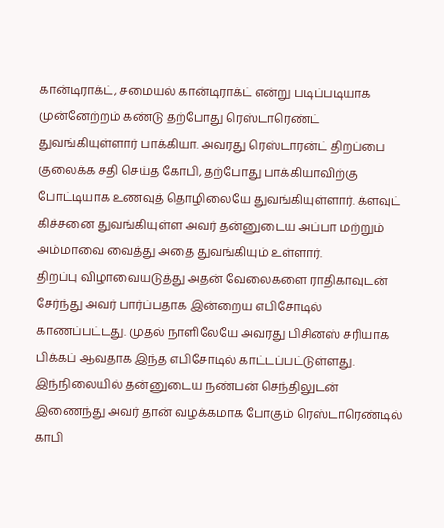கான்டிராக்ட், சமையல் கான்டிராக்ட் என்று படிப்படியாக முன்னேற்றம் கண்டு தற்போது ரெஸ்டாரெண்ட் துவங்கியுள்ளார் பாக்கியா. அவரது ரெஸ்டாரன்ட் திறப்பை குலைக்க சதி செய்த கோபி, தற்போது பாக்கியாவிற்கு போட்டியாக உணவுத் தொழிலையே துவங்கியுள்ளார். க்ளவுட் கிச்சனை துவங்கியுள்ள அவர் தன்னுடைய அப்பா மற்றும் அம்மாவை வைத்து அதை துவங்கியும் உள்ளார்.
திறப்பு விழாவையடுத்து அதன் வேலைகளை ராதிகாவுடன் சேர்ந்து அவர் பார்ப்பதாக இன்றைய எபிசோடில் காணப்பட்டது. முதல் நாளிலேயே அவரது பிசினஸ் சரியாக பிக்கப் ஆவதாக இந்த எபிசோடில் காட்டப்பட்டுள்ளது. இந்நிலையில் தன்னுடைய நண்பன் செந்திலுடன் இணைந்து அவர் தான் வழக்கமாக போகும் ரெஸ்டாரெண்டில் காபி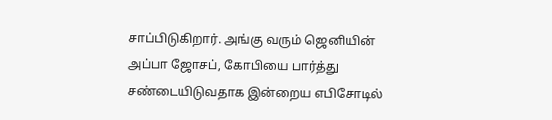சாப்பிடுகிறார். அங்கு வரும் ஜெனியின் அப்பா ஜோசப், கோபியை பார்த்து சண்டையிடுவதாக இன்றைய எபிசோடில்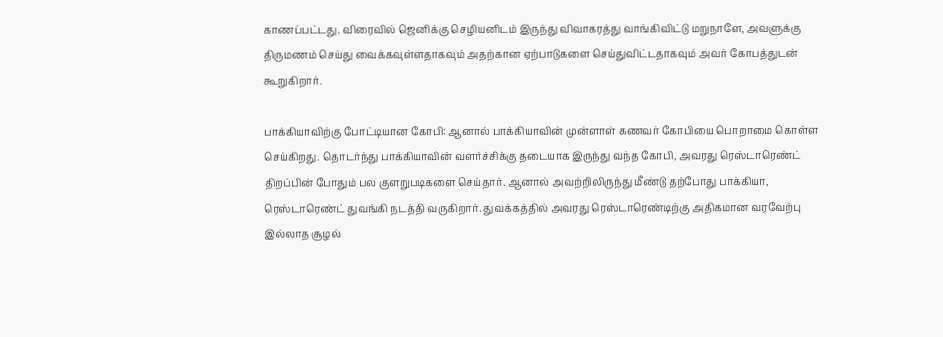காணப்பட்டது. விரைவில் ஜெனிக்கு செழியனிடம் இருந்து விவாகரத்து வாங்கிவிட்டு மறுநாளே, அவளுக்கு திருமணம் செய்து வைக்கவுள்ளதாகவும் அதற்கான ஏற்பாடுகளை செய்துவிட்டதாகவும் அவர் கோபத்துடன் கூறுகிறார்.

பாக்கியாவிற்கு போட்டியான கோபி: ஆனால் பாக்கியாவின் முன்ளாள் கணவர் கோபியை பொறாமை கொள்ள செய்கிறது. தொடர்ந்து பாக்கியாவின் வளர்ச்சிக்கு தடையாக இருந்து வந்த கோபி, அவரது ரெஸ்டாரெண்ட் திறப்பின் போதும் பல குளறுபடிகளை செய்தார். ஆனால் அவற்றிலிருந்து மீண்டு தற்போது பாக்கியா, ரெஸ்டாரெண்ட் துவங்கி நடத்தி வருகிறார். துவக்கத்தில் அவரது ரெஸ்டாரெண்டிற்கு அதிகமான வரவேற்பு இல்லாத சூழல்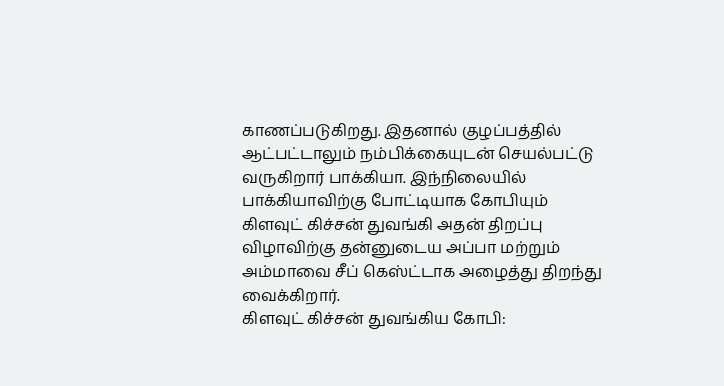காணப்படுகிறது. இதனால் குழப்பத்தில் ஆட்பட்டாலும் நம்பிக்கையுடன் செயல்பட்டு வருகிறார் பாக்கியா. இந்நிலையில் பாக்கியாவிற்கு போட்டியாக கோபியும் கிளவுட் கிச்சன் துவங்கி அதன் திறப்பு விழாவிற்கு தன்னுடைய அப்பா மற்றும் அம்மாவை சீப் கெஸ்ட்டாக அழைத்து திறந்து வைக்கிறார்.
கிளவுட் கிச்சன் துவங்கிய கோபி: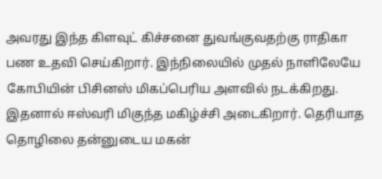அவரது இந்த கிளவுட் கிச்சனை துவங்குவதற்கு ராதிகா பண உதவி செய்கிறார். இந்நிலையில் முதல் நாளிலேயே கோபியின் பிசினஸ் மிகப்பெரிய அளவில் நடக்கிறது. இதனால் ஈஸ்வரி மிகுந்த மகிழ்ச்சி அடைகிறார். தெரியாத தொழிலை தன்னுடைய மகன்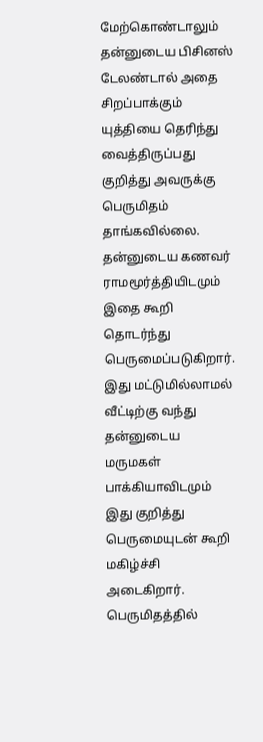மேற்கொண்டாலும் தன்னுடைய பிசினஸ் டேலண்டால் அதை சிறப்பாக்கும் யுத்தியை தெரிந்து வைத்திருப்பது குறித்து அவருக்கு பெருமிதம் தாங்கவில்லை. தன்னுடைய கணவர் ராமமூர்த்தியிடமும் இதை கூறி தொடர்ந்து பெருமைப்படுகிறார். இது மட்டுமில்லாமல் வீட்டிற்கு வந்து தன்னுடைய மருமகள் பாக்கியாவிடமும் இது குறித்து பெருமையுடன் கூறி மகிழ்ச்சி அடைகிறார்.
பெருமிதத்தில்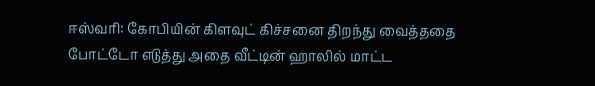ஈஸ்வரி: கோபியின் கிளவுட் கிச்சனை திறந்து வைத்ததை போட்டோ எடுத்து அதை வீட்டின் ஹாலில் மாட்ட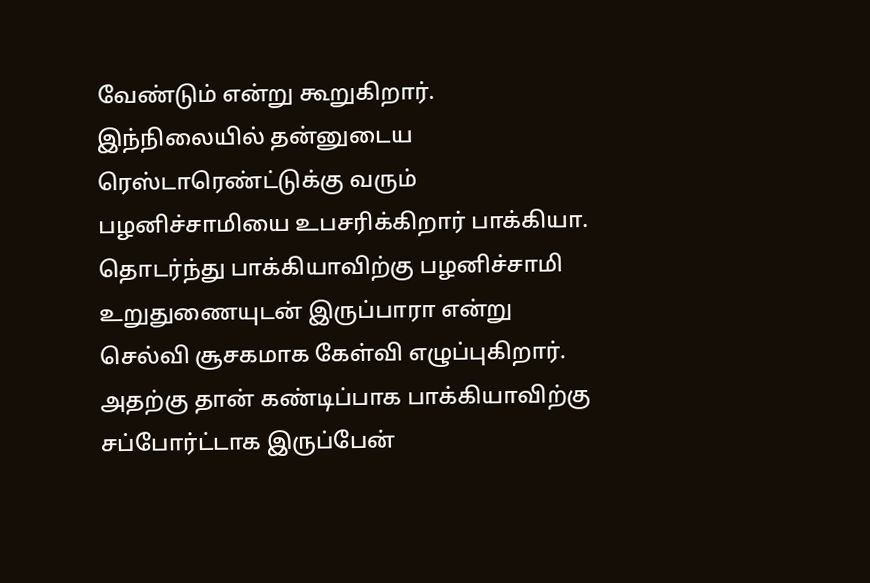வேண்டும் என்று கூறுகிறார். இந்நிலையில் தன்னுடைய ரெஸ்டாரெண்ட்டுக்கு வரும் பழனிச்சாமியை உபசரிக்கிறார் பாக்கியா. தொடர்ந்து பாக்கியாவிற்கு பழனிச்சாமி உறுதுணையுடன் இருப்பாரா என்று செல்வி சூசகமாக கேள்வி எழுப்புகிறார். அதற்கு தான் கண்டிப்பாக பாக்கியாவிற்கு சப்போர்ட்டாக இருப்பேன்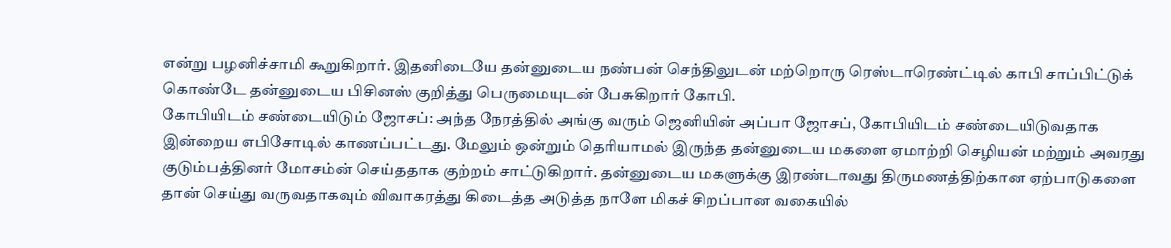என்று பழனிச்சாமி கூறுகிறார். இதனிடையே தன்னுடைய நண்பன் செந்திலுடன் மற்றொரு ரெஸ்டாரெண்ட்டில் காபி சாப்பிட்டுக் கொண்டே தன்னுடைய பிசினஸ் குறித்து பெருமையுடன் பேசுகிறார் கோபி.
கோபியிடம் சண்டையிடும் ஜோசப்: அந்த நேரத்தில் அங்கு வரும் ஜெனியின் அப்பா ஜோசப், கோபியிடம் சண்டையிடுவதாக இன்றைய எபிசோடில் காணப்பட்டது. மேலும் ஒன்றும் தெரியாமல் இருந்த தன்னுடைய மகளை ஏமாற்றி செழியன் மற்றும் அவரது குடும்பத்தினர் மோசம்ன் செய்ததாக குற்றம் சாட்டுகிறார். தன்னுடைய மகளுக்கு இரண்டாவது திருமணத்திற்கான ஏற்பாடுகளை தான் செய்து வருவதாகவும் விவாகரத்து கிடைத்த அடுத்த நாளே மிகச் சிறப்பான வகையில்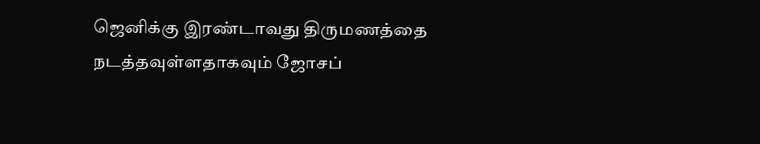ஜெனிக்கு இரண்டாவது திருமணத்தை நடத்தவுள்ளதாகவும் ஜோசப்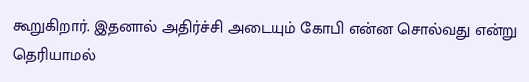கூறுகிறார். இதனால் அதிர்ச்சி அடையும் கோபி என்ன சொல்வது என்று தெரியாமல்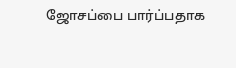ஜோசப்பை பார்ப்பதாக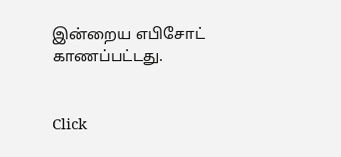இன்றைய எபிசோட் காணப்பட்டது.


Click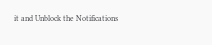it and Unblock the Notifications